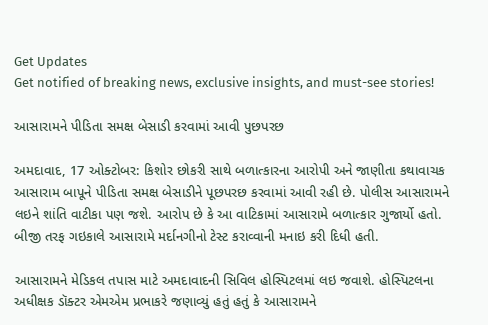Get Updates
Get notified of breaking news, exclusive insights, and must-see stories!

આસારામને પીડિતા સમક્ષ બેસાડી કરવામાં આવી પુછપરછ

અમદાવાદ, 17 ઓક્ટોબર: કિશોર છોકરી સાથે બળાત્કારના આરોપી અને જાણીતા કથાવાચક આસારામ બાપૂને પીડિતા સમક્ષ બેસાડીને પૂછપરછ કરવામાં આવી રહી છે. પોલીસ આસારામને લઇને શાંતિ વાટીકા પણ જશે. આરોપ છે કે આ વાટિકામાં આસારામે બળાત્કાર ગુજાર્યો હતો. બીજી તરફ ગઇકાલે આસારામે મર્દાનગીનો ટેસ્ટ કરાવ્વાની મનાઇ કરી દિધી હતી.

આસારામને મેડિકલ તપાસ માટે અમદાવાદની સિવિલ હોસ્પિટલમાં લઇ જવાશે. હોસ્પિટલના અધીક્ષક ડૉક્ટર એમએમ પ્રભાકરે જણાવ્યું હતું હતું કે આસારામને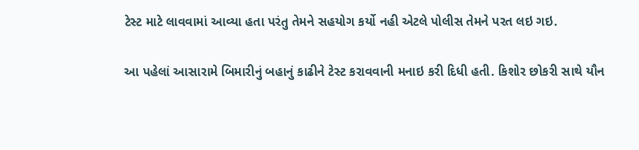ટેસ્ટ માટે લાવવામાં આવ્યા હતા પરંતુ તેમને સહયોગ કર્યો નહી એટલે પોલીસ તેમને પરત લઇ ગઇ.

આ પહેલાં આસારામે બિમારીનું બહાનું કાઢીને ટેસ્ટ કરાવવાની મનાઇ કરી દિધી હતી. કિશોર છોકરી સાથે યૌન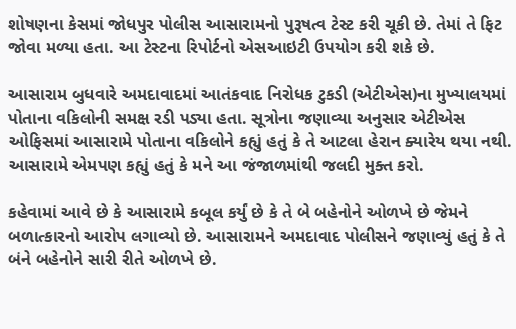શોષણના કેસમાં જોધપુર પોલીસ આસારામનો પુરૂષત્વ ટેસ્ટ કરી ચૂકી છે. તેમાં તે ફિટ જોવા મળ્યા હતા. આ ટેસ્ટના રિપોર્ટનો એસઆઇટી ઉપયોગ કરી શકે છે.

આસારામ બુધવારે અમદાવાદમાં આતંકવાદ નિરોધક ટુકડી (એટીએસ)ના મુખ્યાલયમાં પોતાના વકિલોની સમક્ષ રડી પડ્યા હતા. સૂત્રોના જણાવ્યા અનુસાર એટીએસ ઓફિસમાં આસારામે પોતાના વકિલોને કહ્યું હતું કે તે આટલા હેરાન ક્યારેય થયા નથી. આસારામે એમપણ કહ્યું હતું કે મને આ જંજાળમાંથી જલદી મુક્ત કરો.

કહેવામાં આવે છે કે આસારામે કબૂલ કર્યું છે કે તે બે બહેનોને ઓળખે છે જેમને બળાત્કારનો આરોપ લગાવ્યો છે. આસારામને અમદાવાદ પોલીસને જણાવ્યું હતું કે તે બંને બહેનોને સારી રીતે ઓળખે છે.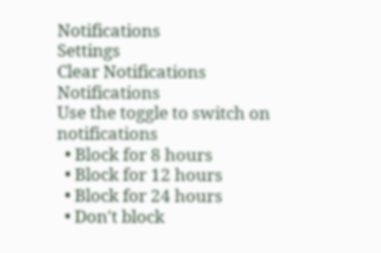Notifications
Settings
Clear Notifications
Notifications
Use the toggle to switch on notifications
  • Block for 8 hours
  • Block for 12 hours
  • Block for 24 hours
  • Don't block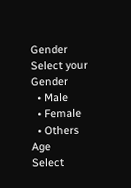Gender
Select your Gender
  • Male
  • Female
  • Others
Age
Select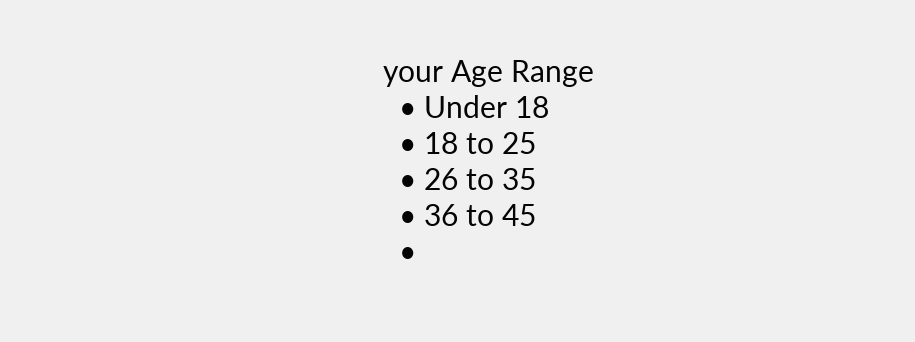your Age Range
  • Under 18
  • 18 to 25
  • 26 to 35
  • 36 to 45
  •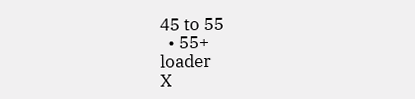45 to 55
  • 55+
loader
X